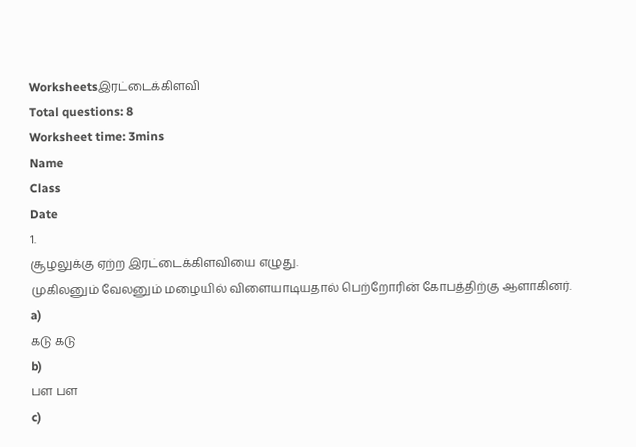Worksheetsஇரட்டைக்கிளவி
Total questions: 8
Worksheet time: 3mins
Name
Class
Date
1.
சூழலுக்கு ஏற்ற இரட்டைக்கிளவியை எழுது.
முகிலனும் வேலனும் மழையில் விளையாடியதால் பெற்றோரின் கோபத்திற்கு ஆளாகினர்.
a)
கடு கடு
b)
பள பள
c)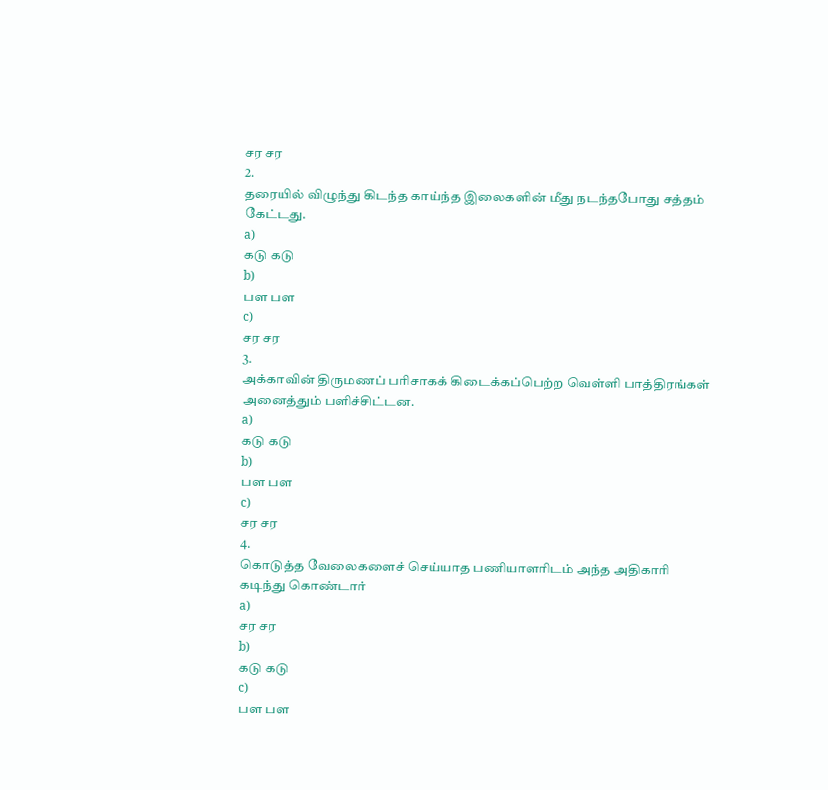சர சர
2.
தரையில் விழுந்து கிடந்த காய்ந்த இலைகளின் மீது நடந்தபோது சத்தம் கேட்டது.
a)
கடு கடு
b)
பள பள
c)
சர சர
3.
அக்காவின் திருமணப் பரிசாகக் கிடைக்கப்பெற்ற வெள்ளி பாத்திரங்கள் அனைத்தும் பளிச்சிட்டன.
a)
கடு கடு
b)
பள பள
c)
சர சர
4.
கொடுத்த வேலைகளைச் செய்யாத பணியாளரிடம் அந்த அதிகாரி கடிந்து கொண்டார்
a)
சர சர
b)
கடு கடு
c)
பள பள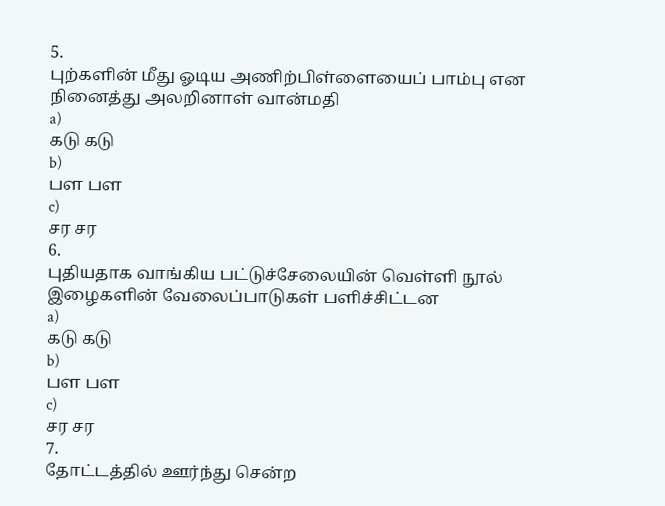5.
புற்களின் மீது ஓடிய அணிற்பிள்ளையைப் பாம்பு என நினைத்து அலறினாள் வான்மதி
a)
கடு கடு
b)
பள பள
c)
சர சர
6.
புதியதாக வாங்கிய பட்டுச்சேலையின் வெள்ளி நூல் இழைகளின் வேலைப்பாடுகள் பளிச்சிட்டன
a)
கடு கடு
b)
பள பள
c)
சர சர
7.
தோட்டத்தில் ஊர்ந்து சென்ற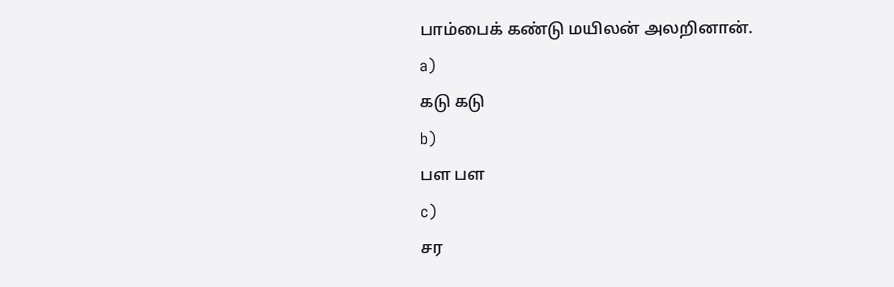பாம்பைக் கண்டு மயிலன் அலறினான்.
a)
கடு கடு
b)
பள பள
c)
சர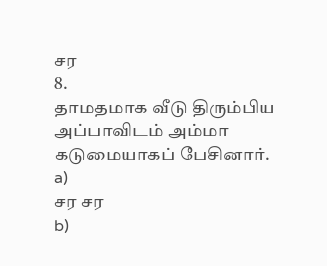சர
8.
தாமதமாக வீடு திரும்பிய அப்பாவிடம் அம்மா கடுமையாகப் பேசினார்.
a)
சர சர
b)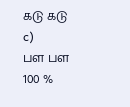கடு கடு
c)
பள பள
100 %